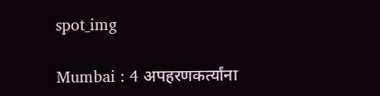spot_img

Mumbai : 4 अपहरणकर्त्यांना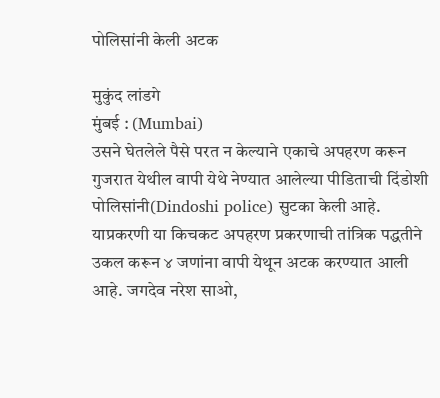पोलिसांनी केली अटक

मुकुंद लांडगे
मुंबई : (Mumbai)
उसने घेतलेले पैसे परत न केल्याने एकाचे अपहरण करून गुजरात येथील वापी येथे नेण्यात आलेल्या पीडिताची दिंडोशी पोलिसांनी(Dindoshi police) सुटका केली आहे. याप्रकरणी या किचकट अपहरण प्रकरणाची तांत्रिक पद्धतीने उकल करून ४ जणांना वापी येथून अटक करण्यात आली आहे. जगदेव नरेश साओ,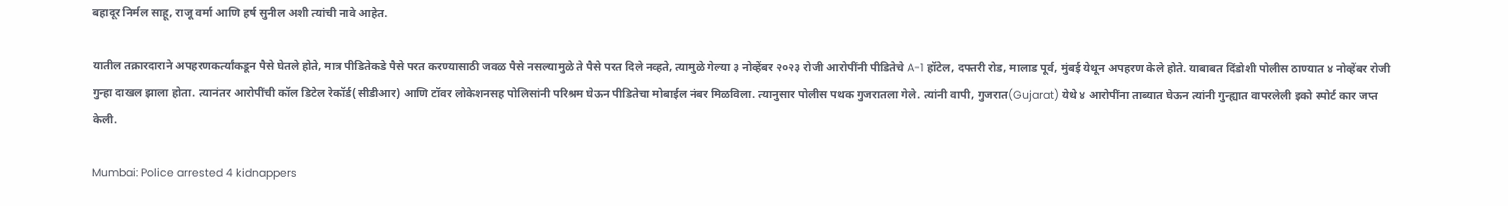बहादूर निर्मल साहू, राजू वर्मा आणि हर्ष सुनील अशी त्यांची नावे आहेत.

यातील तक्रारदाराने अपहरणकर्त्यांकडून पैसे घेतले होते, मात्र पीडितेकडे पैसे परत करण्यासाठी जवळ पैसे नसल्यामुळे ते पैसे परत दिले नव्हते, त्यामुळे गेल्या ३ नोव्हेंबर २०२३ रोजी आरोपींनी पीडितेचे A-1 हॉटेल, दफ्तरी रोड, मालाड पूर्व, मुंबई येथून अपहरण केले होते. याबाबत दिंडोशी पोलीस ठाण्यात ४ नोव्हेंबर रोजी गुन्हा दाखल झाला होता. त्यानंतर आरोपींची कॉल डिटेल रेकॉर्ड(सीडीआर) आणि टॉवर लोकेशनसह पोलिसांनी परिश्रम घेऊन पीडितेचा मोबाईल नंबर मिळविला. त्यानुसार पोलीस पथक गुजरातला गेले. त्यांनी वापी, गुजरात(Gujarat) येथे ४ आरोपींना ताब्यात घेऊन त्यांनी गुन्ह्यात वापरलेली इको स्पोर्ट कार जप्त केली.

Mumbai: Police arrested 4 kidnappers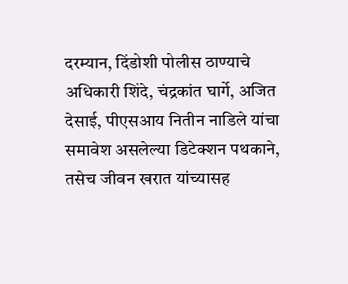दरम्यान, दिंडोशी पोलीस ठाण्याचे अधिकारी शिंदे, चंद्रकांत घार्गे, अजित देसाई, पीएसआय नितीन नाडिले यांचा समावेश असलेल्या डिटेक्शन पथकाने, तसेच जीवन खरात यांच्यासह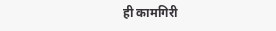ही कामगिरी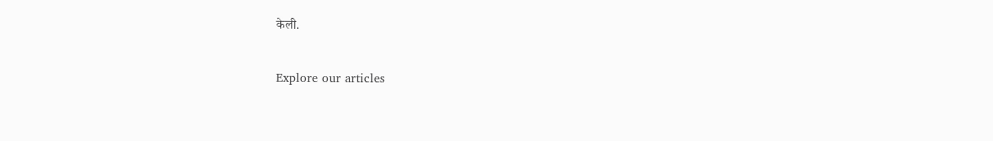केली.

Explore our articles